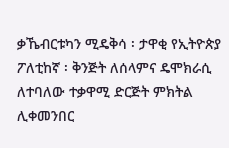ቃኼብርቱካን ሚዴቅሳ ፡ ታዋቂ የኢትዮጵያ ፖለቲከኛ ፡ ቅንጅት ለሰላምና ዴሞክራሲ ለተባለው ተቃዋሚ ድርጅት ምክትል ሊቀመንበር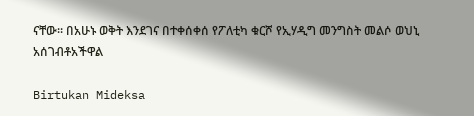ናቸው። በአሁኑ ወቅት እንደገና በተቀሰቀሰ የፖለቲካ ቁርሾ የኢሃዲግ መንግስት መልሶ ወህኒ አሰገብቶአችዋል

Birtukan Mideksa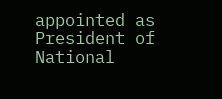appointed as President of National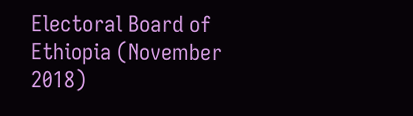Electoral Board of Ethiopia (November 2018)